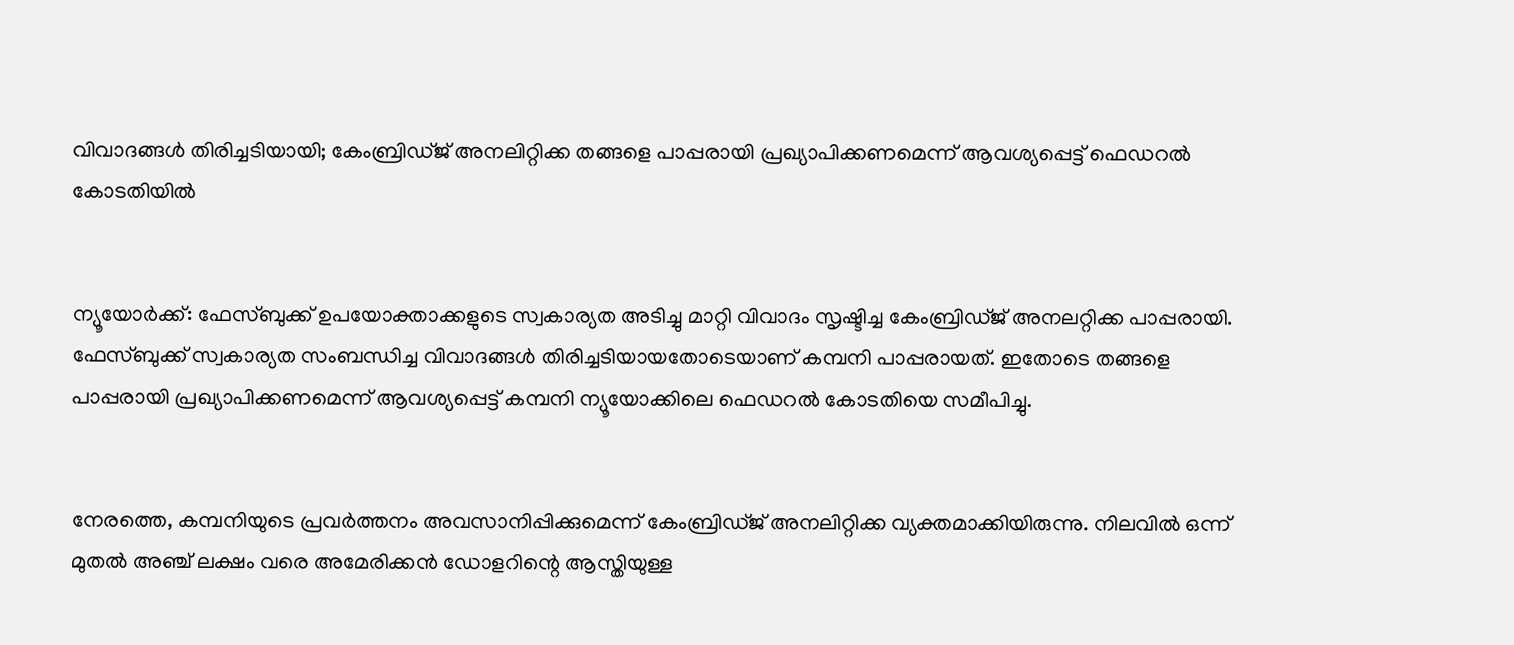വിവാദങ്ങള്‍ തിരിച്ചടിയായി; കേംബ്രിഡ്ജ് അനലിറ്റിക്ക തങ്ങളെ പാപ്പരായി പ്രഖ്യാപിക്കണമെന്ന് ആവശ്യപ്പെട്ട് ഫെഡറല്‍ കോടതിയില്‍


ന്യൂയോര്‍ക്ക്: ഫേസ്‌ബുക്ക് ഉപയോക്താക്കളുടെ സ്വകാര്യത അടിച്ചു മാറ്റി വിവാദം സൃഷ്ടിച്ച കേംബ്രിഡ്ജ് അനലറ്റിക്ക പാപ്പരായി. ഫേസ്‌ബുക്ക് സ്വകാര്യത സംബന്ധിച്ച വിവാദങ്ങള്‍ തിരിച്ചടിയായതോടെയാണ് കമ്പനി പാപ്പരായത്. ഇതോടെ തങ്ങളെ പാപ്പരായി പ്രഖ്യാപിക്കണമെന്ന് ആവശ്യപ്പെട്ട് കമ്പനി ന്യൂയോക്കിലെ ഫെഡറല്‍ കോടതിയെ സമീപിച്ചു.


നേരത്തെ, കമ്പനിയുടെ പ്രവര്‍ത്തനം അവസാനിപ്പിക്കുമെന്ന് കേംബ്രിഡ്ജ് അനലിറ്റിക്ക വ്യക്തമാക്കിയിരുന്നു. നിലവില്‍ ഒന്ന് മുതല്‍ അഞ്ച് ലക്ഷം വരെ അമേരിക്കന്‍ ഡോളറിന്റെ ആസ്തിയുള്ള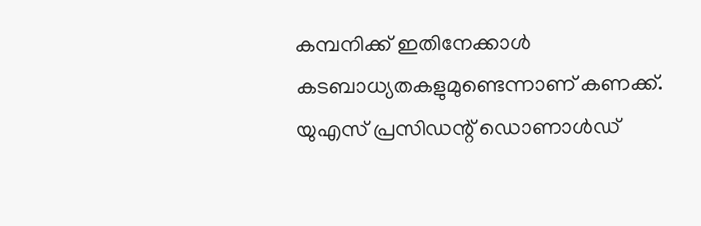കമ്പനിക്ക് ഇതിനേക്കാള്‍ കടബാധ്യതകളുമുണ്ടെന്നാണ് കണക്ക്. യുഎസ് പ്രസിഡന്റ് ഡൊണാള്‍ഡ്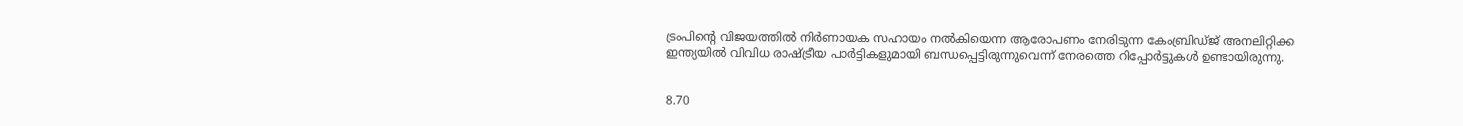ട്രംപിന്റെ വിജയത്തില്‍ നിര്‍ണായക സഹായം നല്‍കിയെന്ന ആരോപണം നേരിടുന്ന കേംബ്രിഡ്ജ് അനലിറ്റിക്ക ഇന്ത്യയില്‍ വിവിധ രാഷ്ട്രീയ പാര്‍ട്ടികളുമായി ബന്ധപ്പെട്ടിരുന്നുവെന്ന് നേരത്തെ റിപ്പോര്‍ട്ടുകള്‍ ഉണ്ടായിരുന്നു.


8.70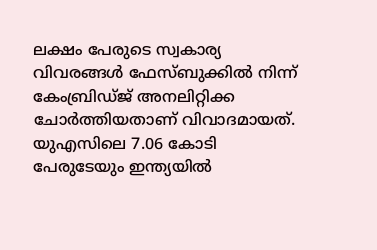ലക്ഷം പേരുടെ സ്വകാര്യ വിവരങ്ങള്‍ ഫേസ്‌ബുക്കില്‍ നിന്ന് കേംബ്രിഡ്ജ് അനലിറ്റിക്ക ചോര്‍ത്തിയതാണ് വിവാദമായത്. യുഎസിലെ 7.06 കോടി പേരുടേയും ഇന്ത്യയില്‍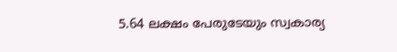5.64 ലക്ഷം പേരുടേയും സ്വകാര്യ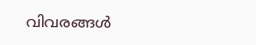വിവരങ്ങള്‍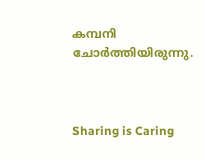കമ്പനി ചോര്‍ത്തിയിരുന്നു.



Sharing is Caring